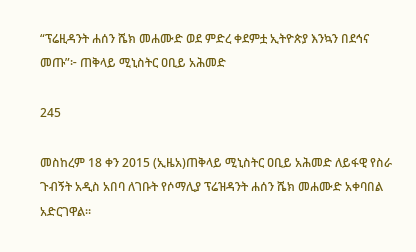“ፕሬዚዳንት ሐሰን ሼክ መሐሙድ ወደ ምድረ ቀደምቷ ኢትዮጵያ እንኳን በደኅና መጡ”፦ ጠቅላይ ሚኒስትር ዐቢይ አሕመድ

245

መስከረም 18 ቀን 2015 (ኢዜአ)ጠቅላይ ሚኒስትር ዐቢይ አሕመድ ለይፋዊ የስራ ጉብኝት አዲስ አበባ ለገቡት የሶማሊያ ፕሬዝዳንት ሐሰን ሼክ መሐሙድ አቀባበል አድርገዋል።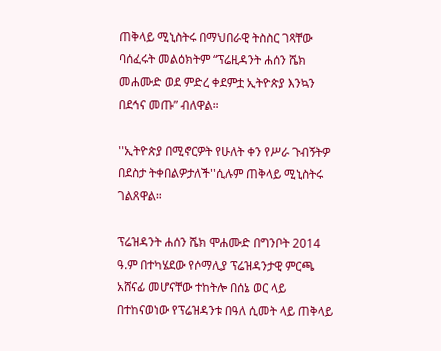ጠቅላይ ሚኒስትሩ በማህበራዊ ትስስር ገጻቸው ባሰፈሩት መልዕክትም “ፕሬዚዳንት ሐሰን ሼክ መሐሙድ ወደ ምድረ ቀደምቷ ኢትዮጵያ እንኳን በደኅና መጡ” ብለዋል።

''ኢትዮጵያ በሚኖርዎት የሁለት ቀን የሥራ ጉብኝትዎ በደስታ ትቀበልዎታለች''ሲሉም ጠቅላይ ሚኒስትሩ ገልጸዋል።

ፕሬዝዳንት ሐሰን ሼክ ሞሐሙድ በግንቦት 2014 ዓ.ም በተካሄደው የሶማሊያ ፕሬዝዳንታዊ ምርጫ አሸናፊ መሆናቸው ተከትሎ በሰኔ ወር ላይ በተከናወነው የፕሬዝዳንቱ በዓለ ሲመት ላይ ጠቅላይ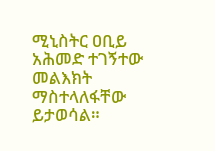ሚኒስትር ዐቢይ አሕመድ ተገኝተው መልእክት ማስተላለፋቸው ይታወሳል።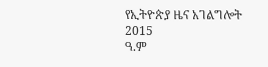የኢትዮጵያ ዜና አገልግሎት
2015
ዓ.ም